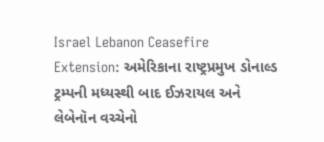Israel Lebanon Ceasefire Extension: અમેરિકાના રાષ્ટ્રપ્રમુખ ડોનાલ્ડ ટ્રમ્પની મધ્યસ્થી બાદ ઈઝરાયલ અને લેબેનૉન વચ્ચેનો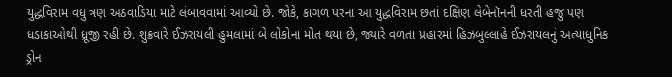યુદ્ધવિરામ વધુ ત્રણ અઠવાડિયા માટે લંબાવવામાં આવ્યો છે. જોકે, કાગળ પરના આ યુદ્ધવિરામ છતાં દક્ષિણ લેબેનૉનની ધરતી હજુ પણ ધડાકાઓથી ધ્રૂજી રહી છે. શુક્રવારે ઈઝરાયલી હુમલામાં બે લોકોના મોત થયા છે, જ્યારે વળતા પ્રહારમાં હિઝબુલ્લાહે ઈઝરાયલનું અત્યાધુનિક ડ્રોન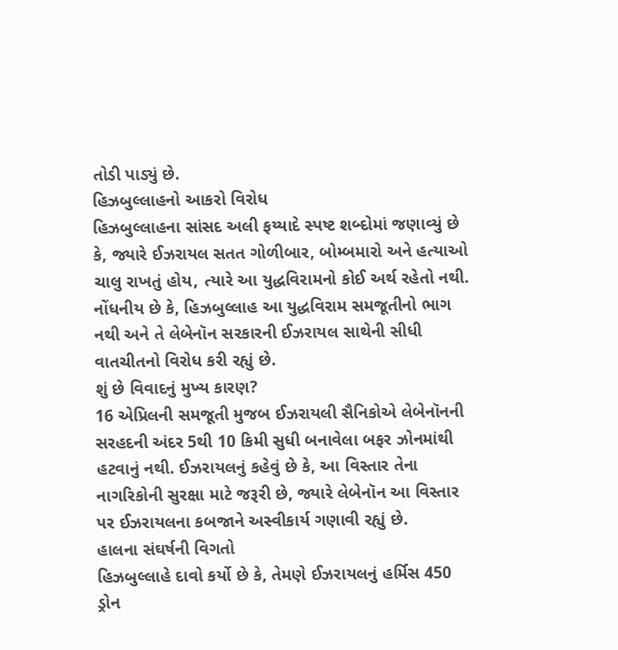તોડી પાડ્યું છે.
હિઝબુલ્લાહનો આકરો વિરોધ
હિઝબુલ્લાહના સાંસદ અલી ફય્યાદે સ્પષ્ટ શબ્દોમાં જણાવ્યું છે કે, જ્યારે ઈઝરાયલ સતત ગોળીબાર, બોમ્બમારો અને હત્યાઓ ચાલુ રાખતું હોય, ત્યારે આ યુદ્ધવિરામનો કોઈ અર્થ રહેતો નથી. નોંધનીય છે કે, હિઝબુલ્લાહ આ યુદ્ધવિરામ સમજૂતીનો ભાગ નથી અને તે લેબેનૉન સરકારની ઈઝરાયલ સાથેની સીધી વાતચીતનો વિરોધ કરી રહ્યું છે.
શું છે વિવાદનું મુખ્ય કારણ?
16 એપ્રિલની સમજૂતી મુજબ ઈઝરાયલી સૈનિકોએ લેબેનૉનની સરહદની અંદર 5થી 10 કિમી સુધી બનાવેલા બફર ઝોનમાંથી હટવાનું નથી. ઈઝરાયલનું કહેવું છે કે, આ વિસ્તાર તેના નાગરિકોની સુરક્ષા માટે જરૂરી છે, જ્યારે લેબેનૉન આ વિસ્તાર પર ઈઝરાયલના કબજાને અસ્વીકાર્ય ગણાવી રહ્યું છે.
હાલના સંઘર્ષની વિગતો
હિઝબુલ્લાહે દાવો કર્યો છે કે, તેમણે ઈઝરાયલનું હર્મિસ 450 ડ્રોન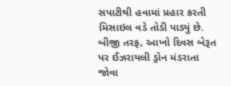સપાટીથી હવામાં પ્રહાર કરતી મિસાઇલ વડે તોડી પાડ્યું છે. બીજી તરફ, આખો દિવસ બેરૂત પર ઈઝરાયલી ડ્રોન મંડરાતા જોવા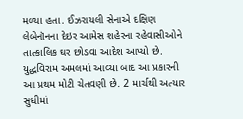મળ્યા હતા. ઈઝરાયલી સેનાએ દક્ષિણ લેબેનૉનના દેઇર આમેસ શહેરના રહેવાસીઓને તાત્કાલિક ઘર છોડવા આદેશ આપ્યો છે. યુદ્ધવિરામ અમલમાં આવ્યા બાદ આ પ્રકારની આ પ્રથમ મોટી ચેતવણી છે. 2 માર્ચથી અત્યાર સુધીમાં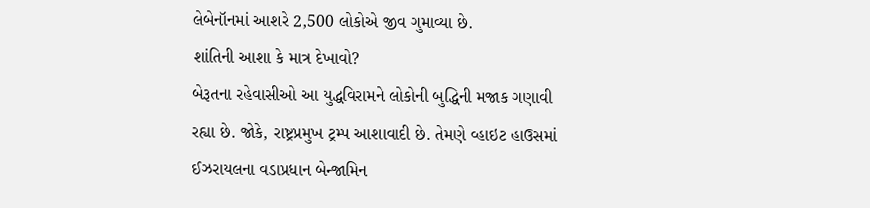લેબેનૉનમાં આશરે 2,500 લોકોએ જીવ ગુમાવ્યા છે.
શાંતિની આશા કે માત્ર દેખાવો?
બેરૂતના રહેવાસીઓ આ યુદ્ધવિરામને લોકોની બુદ્ધિની મજાક ગણાવી રહ્યા છે. જોકે, રાષ્ટ્રપ્રમુખ ટ્રમ્પ આશાવાદી છે. તેમણે વ્હાઇટ હાઉસમાં ઈઝરાયલના વડાપ્રધાન બેન્જામિન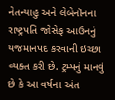નેતન્યાહુ અને લેબેનૉનના રાષ્ટ્રપતિ જોસેફ આઉનનું યજમાનપદ કરવાની ઇચ્છા વ્યક્ત કરી છે. ટ્રમ્પનું માનવું છે કે આ વર્ષના અંત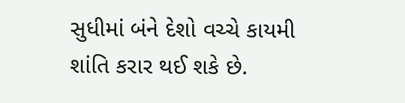સુધીમાં બંને દેશો વચ્ચે કાયમી શાંતિ કરાર થઈ શકે છે.